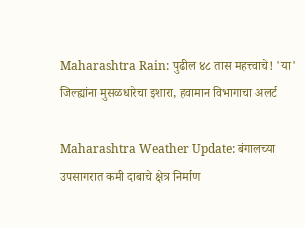Maharashtra Rain: पुढील ४८ तास महत्त्वाचे! 'या' जिल्ह्यांना मुसळधारेचा इशारा, हवामान विभागाचा अलर्ट

Maharashtra Weather Update: बंगालच्या उपसागरात कमी दाबाचे क्षेत्र निर्माण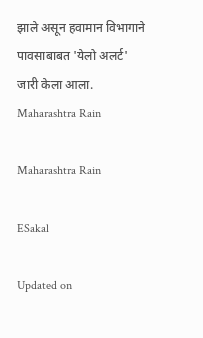झाले असून हवामान विभागाने पावसाबाबत 'येलो अलर्ट' जारी केला आला.
Maharashtra Rain

Maharashtra Rain

ESakal

Updated on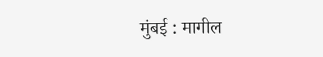मुंबई : मागील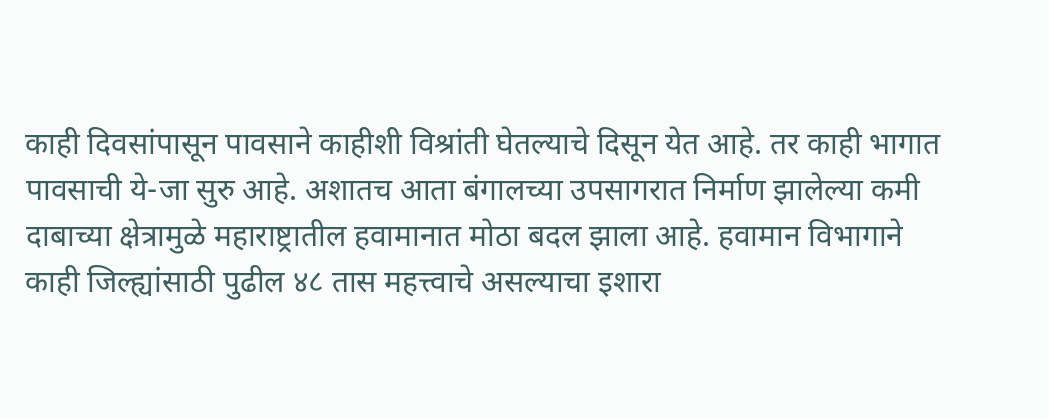काही दिवसांपासून पावसाने काहीशी विश्रांती घेतल्याचे दिसून येत आहे. तर काही भागात पावसाची ये-जा सुरु आहे. अशातच आता बंगालच्या उपसागरात निर्माण झालेल्या कमी दाबाच्या क्षेत्रामुळे महाराष्ट्रातील हवामानात मोठा बदल झाला आहे. हवामान विभागाने काही जिल्ह्यांसाठी पुढील ४८ तास महत्त्वाचे असल्याचा इशारा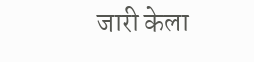जारी केला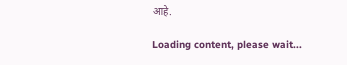आहे.

Loading content, please wait...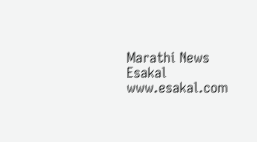Marathi News Esakal
www.esakal.com